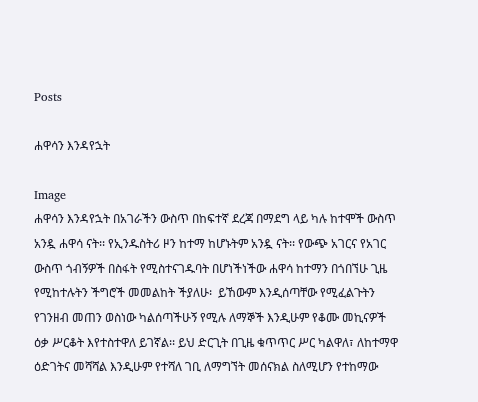Posts

ሐዋሳን እንዳየኋት

Image
ሐዋሳን እንዳየኋት በአገራችን ውስጥ በከፍተኛ ደረጃ በማደግ ላይ ካሉ ከተሞች ውስጥ አንዷ ሐዋሳ ናት፡፡ የኢንዱስትሪ ዞን ከተማ ከሆኑትም አንዷ ናት፡፡ የውጭ አገርና የአገር ውስጥ ጎብኝዎች በስፋት የሚስተናገዱባት በሆነችነችው ሐዋሳ ከተማን በጎበኘሁ ጊዜ  የሚከተሉትን ችግሮች መመልከት ችያለሁ፡  ይኸውም እንዲሰጣቸው የሚፈልጉትን የገንዘብ መጠን ወስነው ካልሰጣችሁኝ የሚሉ ለማኞች እንዲሁም የቆሙ መኪናዎች ዕቃ ሥርቆት እየተስተዋለ ይገኛል፡፡ ይህ ድርጊት በጊዜ ቁጥጥር ሥር ካልዋለ፣ ለከተማዋ ዕድገትና መሻሻል እንዲሁም የተሻለ ገቢ ለማግኘት መሰናክል ስለሚሆን የተከማው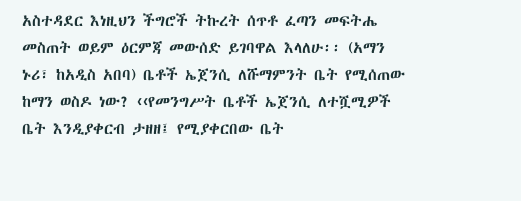አስተዳደር እነዚህን ችግሮች ትኩረት ሰጥቶ ፈጣን መፍትሔ  መስጠት ወይም ዕርምጃ መውሰድ ይገባዋል እላለሁ፡፡ (አማን ኑሪ፣ ከአዲስ አበባ) ቤቶች ኤጀንሲ ለሹማምንት ቤት የሚሰጠው ከማን ወስዶ ነው? ‹‹የመንግሥት ቤቶች ኤጀንሲ ለተሿሚዎች ቤት እንዲያቀርብ ታዘዘ፤ የሚያቀርበው ቤት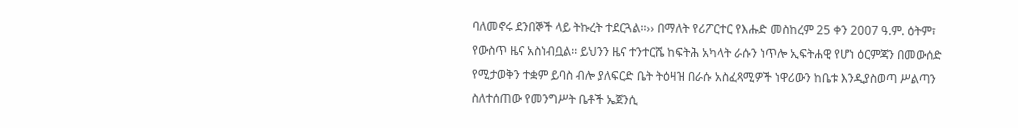ባለመኖሩ ደንበኞች ላይ ትኩረት ተደርጓል፡፡›› በማለት የሪፖርተር የእሑድ መስከረም 25 ቀን 2007 ዓ.ም. ዕትም፣  የውስጥ ዜና አስነብቧል፡፡ ይህንን ዜና ተንተርሼ ከፍትሕ አካላት ራሱን ነጥሎ ኢፍትሐዊ የሆነ ዕርምጃን በመውሰድ የሚታወቅን ተቋም ይባስ ብሎ ያለፍርድ ቤት ትዕዛዝ በራሱ አስፈጻሚዎች ነዋሪውን ከቤቱ እንዲያስወጣ ሥልጣን ስለተሰጠው የመንግሥት ቤቶች ኤጀንሲ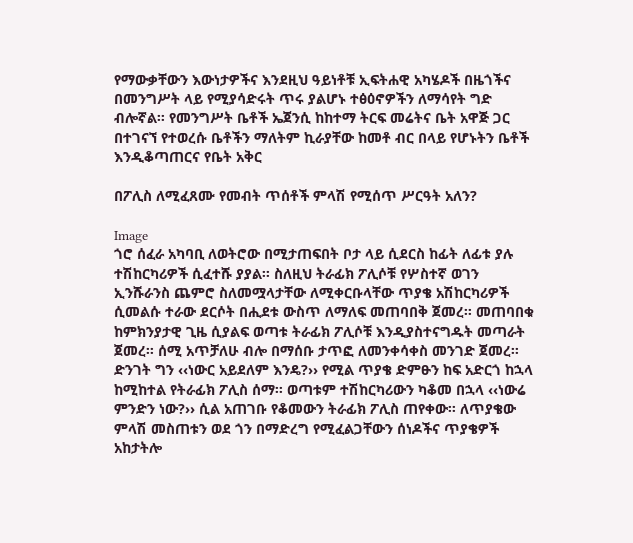የማውቃቸውን እውነታዎችና እንደዚህ ዓይነቶቹ ኢፍትሐዊ አካሄዶች በዜጎችና በመንግሥት ላይ የሚያሳድሩት ጥሩ ያልሆኑ ተፅዕኖዎችን ለማሳየት ግድ ብሎኛል፡፡ የመንግሥት ቤቶች ኤጀንሲ ከከተማ ትርፍ መሬትና ቤት አዋጅ ጋር በተገናኘ የተወረሱ ቤቶችን ማለትም ኪራያቸው ከመቶ ብር በላይ የሆኑትን ቤቶች እንዲቆጣጠርና የቤት አቅር

በፖሊስ ለሚፈጸሙ የመብት ጥሰቶች ምላሽ የሚሰጥ ሥርዓት አለን?

Image
ጎሮ ሰፈራ አካባቢ ለወትሮው በሚታጠፍበት ቦታ ላይ ሲደርስ ከፊት ለፊቱ ያሉ ተሽከርካሪዎች ሲፈተሹ ያያል፡፡ ስለዚህ ትራፊክ ፖሊሶቹ የሦስተኛ ወገን ኢንሹራንስ ጨምሮ ስለመሟላታቸው ለሚቀርቡላቸው ጥያቄ አሽከርካሪዎች ሲመልሱ ተራው ደርሶት በሒደቱ ውስጥ ለማለፍ መጠባበቅ ጀመረ፡፡ መጠባበቁ ከምክንያታዊ ጊዜ ሲያልፍ ወጣቱ ትራፊክ ፖሊሶቹ እንዲያስተናግዱት መጣራት ጀመረ፡፡ ሰሚ አጥቻለሁ ብሎ በማሰቡ ታጥፎ ለመንቀሳቀስ መንገድ ጀመረ፡፡  ድንገት ግን ‹‹ነውር አይደለም እንዴ?›› የሚል ጥያቄ ድምፁን ከፍ አድርጎ ከኋላ ከሚከተል የትራፊክ ፖሊስ ሰማ፡፡ ወጣቱም ተሽከርካሪውን ካቆመ በኋላ ‹‹ነውሬ ምንድን ነው?›› ሲል አጠገቡ የቆመውን ትራፊክ ፖሊስ ጠየቀው፡፡ ለጥያቄው ምላሽ መስጠቱን ወደ ጎን በማድረግ የሚፈልጋቸውን ሰነዶችና ጥያቄዎች አከታትሎ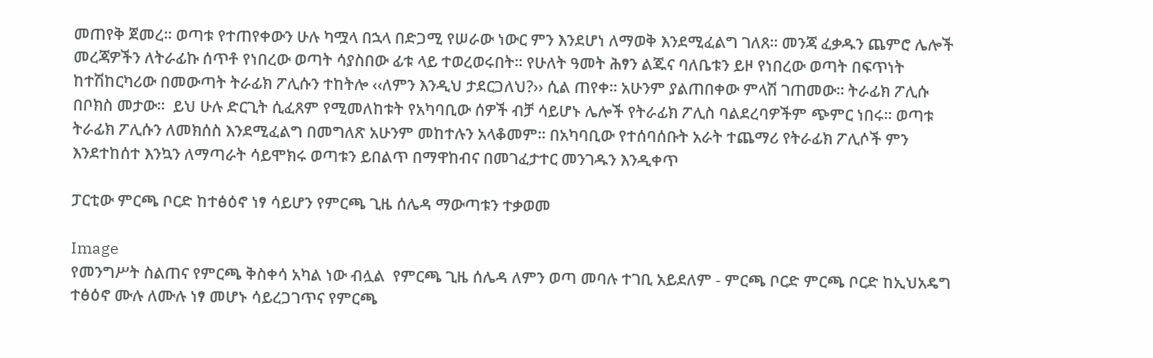መጠየቅ ጀመረ፡፡ ወጣቱ የተጠየቀውን ሁሉ ካሟላ በኋላ በድጋሚ የሠራው ነውር ምን እንደሆነ ለማወቅ እንደሚፈልግ ገለጸ፡፡ መንጃ ፈቃዱን ጨምሮ ሌሎች መረጃዎችን ለትራፊኩ ሰጥቶ የነበረው ወጣት ሳያስበው ፊቱ ላይ ተወረወሩበት፡፡ የሁለት ዓመት ሕፃን ልጁና ባለቤቱን ይዞ የነበረው ወጣት በፍጥነት ከተሽከርካሪው በመውጣት ትራፊክ ፖሊሱን ተከትሎ ‹‹ለምን እንዲህ ታደርጋለህ?›› ሲል ጠየቀ፡፡ አሁንም ያልጠበቀው ምላሽ ገጠመው፡፡ ትራፊክ ፖሊሱ በቦክስ መታው፡፡  ይህ ሁሉ ድርጊት ሲፈጸም የሚመለከቱት የአካባቢው ሰዎች ብቻ ሳይሆኑ ሌሎች የትራፊክ ፖሊስ ባልደረባዎችም ጭምር ነበሩ፡፡ ወጣቱ ትራፊክ ፖሊሱን ለመክሰስ እንደሚፈልግ በመግለጽ አሁንም መከተሉን አላቆመም፡፡ በአካባቢው የተሰባሰቡት አራት ተጨማሪ የትራፊክ ፖሊሶች ምን እንደተከሰተ እንኳን ለማጣራት ሳይሞክሩ ወጣቱን ይበልጥ በማዋከብና በመገፈታተር መንገዱን እንዲቀጥ

ፓርቲው ምርጫ ቦርድ ከተፅዕኖ ነፃ ሳይሆን የምርጫ ጊዜ ሰሌዳ ማውጣቱን ተቃወመ

Image
የመንግሥት ስልጠና የምርጫ ቅስቀሳ አካል ነው ብሏል  የምርጫ ጊዜ ሰሌዳ ለምን ወጣ መባሉ ተገቢ አይደለም - ምርጫ ቦርድ ምርጫ ቦርድ ከኢህአዴግ ተፅዕኖ ሙሉ ለሙሉ ነፃ መሆኑ ሳይረጋገጥና የምርጫ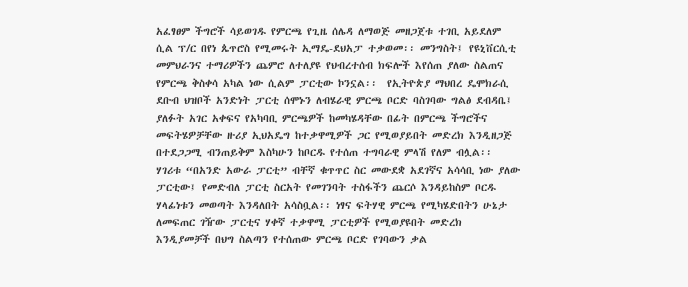አፈፃፀም ችግሮች ሳይወገዱ የምርጫ የጊዜ ሰሌዳ ለማወጅ መዘጋጀቱ ተገቢ አይደለም ሲል ፕ/ር በየነ ጴጥሮስ የሚመሩት ኢማዴ-ደህአፓ ተቃወመ፡፡ መንግስት፤ የዩኒቨርሲቲ መምህራንና ተማሪዎችን ጨምሮ ለተለያዩ የህብረተሰብ ክፍሎች እየሰጠ ያለው ስልጠና የምርጫ ቅስቀሳ አካል ነው ሲልም ፓርቲው ኮንኗል፡፡  የኢትዮጵያ ማህበረ ዴሞክራሲ ደቡብ ህዝቦች አንድነት ፓርቲ ሰሞኑን ለብሄራዊ ምርጫ ቦርድ ባስገባው ግልፅ ደብዳቤ፤ ያለፉት አገር አቀፍና የአካባቢ ምርጫዎች ከመካሄዳቸው በፊት በምርጫ ችግሮችና መፍትሄዎቻቸው ዙሪያ ኢህአዴግ ከተቃዋሚዎች ጋር የሚወያይበት መድረክ እንዲዘጋጅ በተደጋጋሚ ብንጠይቅም እስካሁን ከቦርዱ የተሰጠ ተግባራዊ ምላሽ የለም ብሏል፡፡  ሃገሪቱ “በአንድ አውራ ፓርቲ” ብቸኛ ቁጥጥር ስር መውደቋ አደገኛና አሳሳቢ ነው ያለው ፓርቲው፤ የመድብለ ፓርቲ ስርአት የመገንባት ተስፋችን ጨርሶ እንዳይከስም ቦርዱ ሃላፊነቱን መወጣት እንዳለበት አሳስቧል፡፡ ነፃና ፍትሃዊ ምርጫ የሚካሄድበትን ሁኔታ ለመፍጠር ገዥው ፓርቲና ሃቀኛ ተቃዋሚ ፓርቲዎች የሚወያዩበት መድረክ እንዲያመቻች በህግ ስልጣን የተሰጠው ምርጫ ቦርድ የገባውን ቃል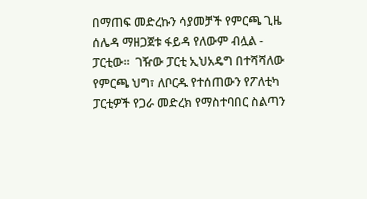በማጠፍ መድረኩን ሳያመቻች የምርጫ ጊዜ ሰሌዳ ማዘጋጀቱ ፋይዳ የለውም ብሏል - ፓርቲው፡፡  ገዥው ፓርቲ ኢህአዴግ በተሻሻለው የምርጫ ህግ፣ ለቦርዱ የተሰጠውን የፖለቲካ ፓርቲዎች የጋራ መድረክ የማስተባበር ስልጣን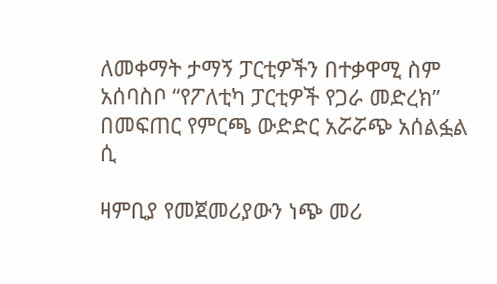ለመቀማት ታማኝ ፓርቲዎችን በተቃዋሚ ስም አሰባስቦ “የፖለቲካ ፓርቲዎች የጋራ መድረክ” በመፍጠር የምርጫ ውድድር አሯሯጭ አሰልፏል ሲ

ዛምቢያ የመጀመሪያውን ነጭ መሪ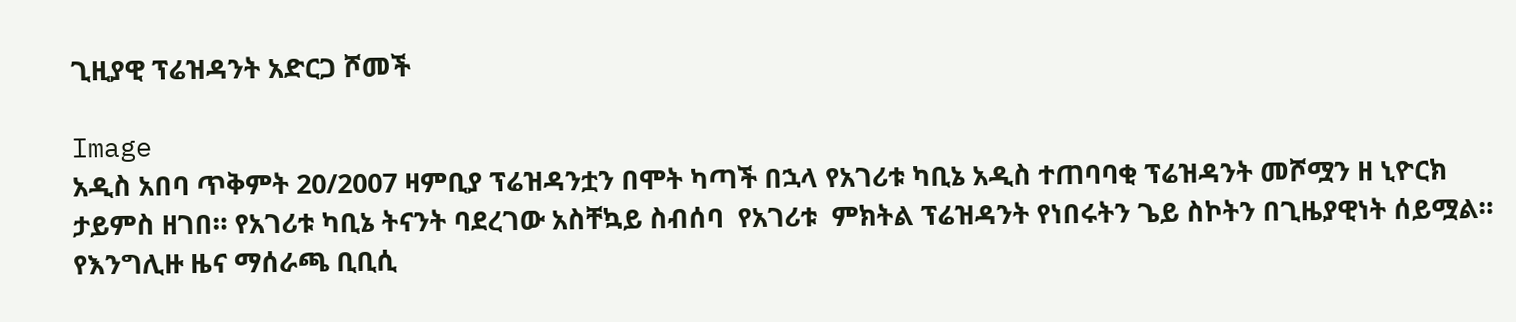ጊዚያዊ ፕሬዝዳንት አድርጋ ሾመች

Image
አዲስ አበባ ጥቅምት 20/2007 ዛምቢያ ፕሬዝዳንቷን በሞት ካጣች በኋላ የአገሪቱ ካቢኔ አዲስ ተጠባባቂ ፕሬዝዳንት መሾሟን ዘ ኒዮርክ ታይምስ ዘገበ። የአገሪቱ ካቢኔ ትናንት ባደረገው አስቸኳይ ስብሰባ  የአገሪቱ  ምክትል ፕሬዝዳንት የነበሩትን ጌይ ስኮትን በጊዜያዊነት ሰይሟል። የእንግሊዙ ዜና ማሰራጫ ቢቢሲ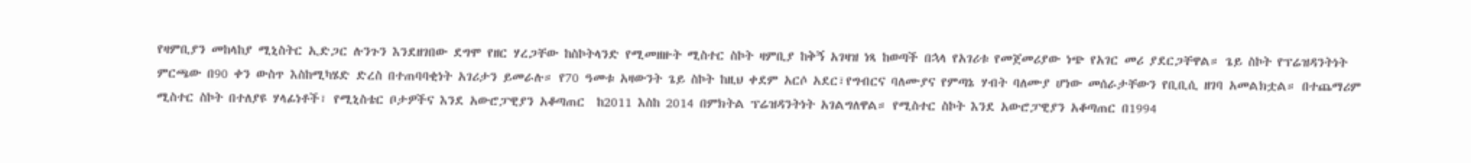የዛምቢያን መከላከያ ሚኒስትር ኢድጋር ሉንጉን እንደዘገበው ደግሞ የዘር ሃረጋቸው ከስኮትላንድ የሚመዘዙት ሚስተር ስኮት ዛምቢያ ከቅኝ አገዛዝ ነጻ ከወጣች በኋላ የአገሪቱ የመጀመሪያው ነጭ የአገር መሪ ያደርጋቸዋል። ጌይ ስኮት የፕሬዝዳንትነት ምርጫው በ90 ቀን ውስጥ እስከሚካሄድ ድረስ በተጠባባቂነት አገሪታን ይመራሉ። የ70 ዓመቱ አዛውንት ጌይ ስኮት ከዚህ ቀደም አርሶ አደር፣የግብርና ባለሙያና የምጣኔ ሃብት ባለሙያ ሆነው መሰራታቸውን የቢቢሲ ዘገባ አመልክቷል። በተጨማሪም ሚስተር ስኮት በተለያዩ ሃላፊነቶች፣ የሚኒስቴር ቦታዎችና እንደ አውሮፓዊያን አቆጣጠር  ከ2011 እስከ 2014 በምክትል ፕሬዝዳንትነት አገልግለዋል። የሚስተር ስኮት እንደ አውሮፓዊያን አቆጣጠር በ1994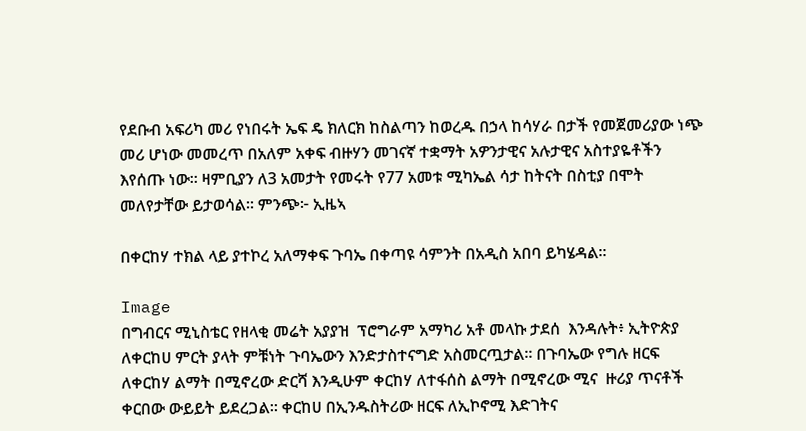የደቡብ አፍሪካ መሪ የነበሩት ኤፍ ዴ ክለርክ ከስልጣን ከወረዱ በኃላ ከሳሃራ በታች የመጀመሪያው ነጭ መሪ ሆነው መመረጥ በአለም አቀፍ ብዙሃን መገናኛ ተቋማት አዎንታዊና አሉታዊና አስተያዬቶችን እየሰጡ ነው። ዛምቢያን ለ3 አመታት የመሩት የ77 አመቱ ሚካኤል ሳታ ከትናት በስቲያ በሞት መለየታቸው ይታወሳል። ምንጭ፦ ኢዜኣ

በቀርከሃ ተክል ላይ ያተኮረ አለማቀፍ ጉባኤ በቀጣዩ ሳምንት በአዲስ አበባ ይካሄዳል።

Image
በግብርና ሚኒስቴር የዘላቂ መሬት አያያዝ  ፕሮግራም አማካሪ አቶ መላኩ ታደሰ  እንዳሉት፥ ኢትዮጵያ ለቀርከሀ ምርት ያላት ምቹነት ጉባኤውን እንድታስተናግድ አስመርጧታል። በጉባኤው የግሉ ዘርፍ ለቀርከሃ ልማት በሚኖረው ድርሻ እንዲሁም ቀርከሃ ለተፋሰስ ልማት በሚኖረው ሚና  ዙሪያ ጥናቶች ቀርበው ውይይት ይደረጋል። ቀርከሀ በኢንዱስትሪው ዘርፍ ለኢኮኖሚ እድገትና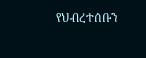የህብረተሰቡን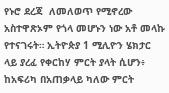የኑሮ ደረጃ  ለመለወጥ የሚኖረው አስተዋጽኦም የጎላ መሆኑን ነው አቶ መላኩ የተናገሩት። ኢትዮጵያ 1 ሚሊዮን ሄክታር ላይ ያረፈ የቀርከሃ ምርት ያላት ሲሆን፥ ከአፍሪካ በአጠቃላይ ካለው ምርት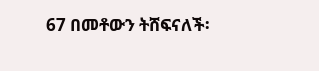67 በመቶውን ትሸፍናለች፡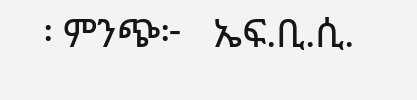፡ ምንጭ፦   ኤፍ.ቢ.ሲ.